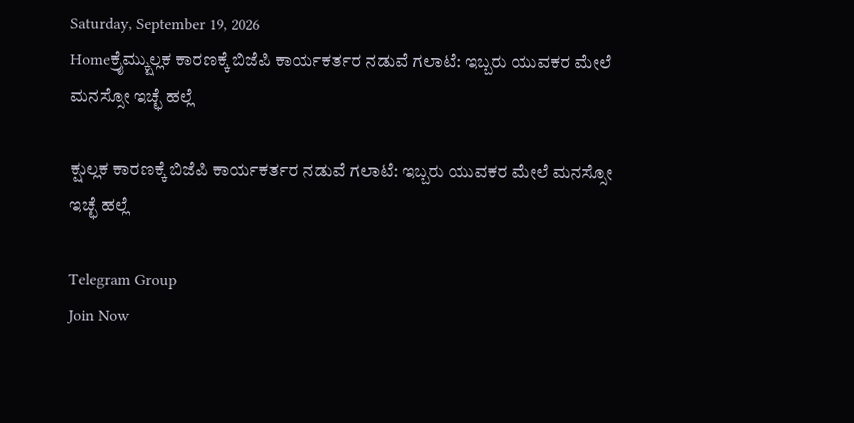Saturday, September 19, 2026
Homeಕ್ರೈಮ್ಕ್ಷುಲ್ಲಕ ಕಾರಣಕ್ಕೆ ಬಿಜೆಪಿ ಕಾರ್ಯಕರ್ತರ ನಡುವೆ ಗಲಾಟೆ: ಇಬ್ಬರು ಯುವಕರ ಮೇಲೆ ಮನಸ್ಸೋ‌ ಇಚ್ಛೆ ಹಲ್ಲೆ

ಕ್ಷುಲ್ಲಕ ಕಾರಣಕ್ಕೆ ಬಿಜೆಪಿ ಕಾರ್ಯಕರ್ತರ ನಡುವೆ ಗಲಾಟೆ: ಇಬ್ಬರು ಯುವಕರ ಮೇಲೆ ಮನಸ್ಸೋ‌ ಇಚ್ಛೆ ಹಲ್ಲೆ

Telegram Group
Join Now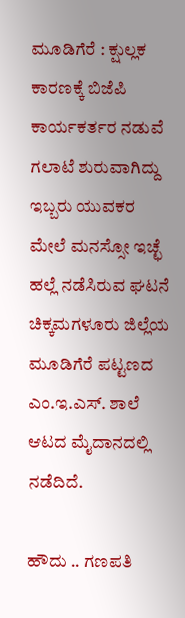ಮೂಡಿಗೆರೆ : ಕ್ಷುಲ್ಲಕ ಕಾರಣಕ್ಕೆ ಬಿಜೆಪಿ ಕಾರ್ಯಕರ್ತರ ನಡುವೆ ಗಲಾಟೆ ಶುರುವಾಗಿದ್ದು  ಇಬ್ಬರು ಯುವಕರ ಮೇಲೆ ಮನಸ್ಸೋ‌ ಇಚ್ಛೆ ಹಲ್ಲೆ ನಡೆಸಿರುವ ಘಟನೆ ಚಿಕ್ಕಮಗಳೂರು ಜಿಲ್ಲೆಯ ಮೂಡಿಗೆರೆ ಪಟ್ಟಣದ ಎಂ.ಇ.ಎಸ್. ಶಾಲೆ ಆಟದ ಮೈದಾನದಲ್ಲಿ ನಡೆದಿದೆ.

ಹೌದು .. ಗಣಪತಿ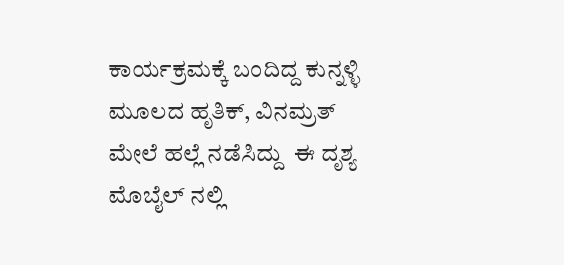ಕಾರ್ಯಕ್ರಮಕ್ಕೆ ಬಂದಿದ್ದ ಕುನ್ನಳ್ಳಿ ಮೂಲದ ಹೃತಿಕ್, ವಿನಮ್ರತ್ ಮೇಲೆ ಹಲ್ಲೆ ನಡೆಸಿದ್ದು  ಈ ದೃಶ್ಯ ಮೊಬೈಲ್ ನಲ್ಲಿ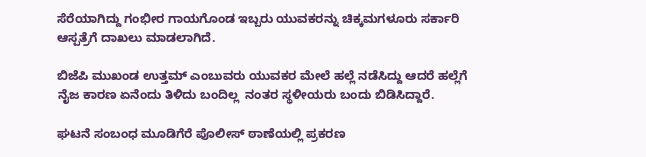ಸೆರೆಯಾಗಿದ್ದು ಗಂಭೀರ ಗಾಯಗೊಂಡ ಇಬ್ಬರು ಯುವಕರನ್ನು ಚಿಕ್ಕಮಗಳೂರು ಸರ್ಕಾರಿ ಆಸ್ಪತ್ರೆಗೆ ದಾಖಲು ಮಾಡಲಾಗಿದೆ.

ಬಿಜೆಪಿ ಮುಖಂಡ ಉತ್ತಮ್ ಎಂಬುವರು ಯುವಕರ ಮೇಲೆ ಹಲ್ಲೆ ನಡೆಸಿದ್ದು ಆದರೆ ಹಲ್ಲೆಗೆ ನೈಜ ಕಾರಣ ಏನೆಂದು ತಿಳಿದು ಬಂದಿಲ್ಲ  ನಂತರ ಸ್ಥಳೀಯರು ಬಂದು ಬಿಡಿಸಿದ್ದಾರೆ.

ಘಟನೆ ಸಂಬಂಧ ಮೂಡಿಗೆರೆ ಪೊಲೀಸ್ ಠಾಣೆಯಲ್ಲಿ ಪ್ರಕರಣ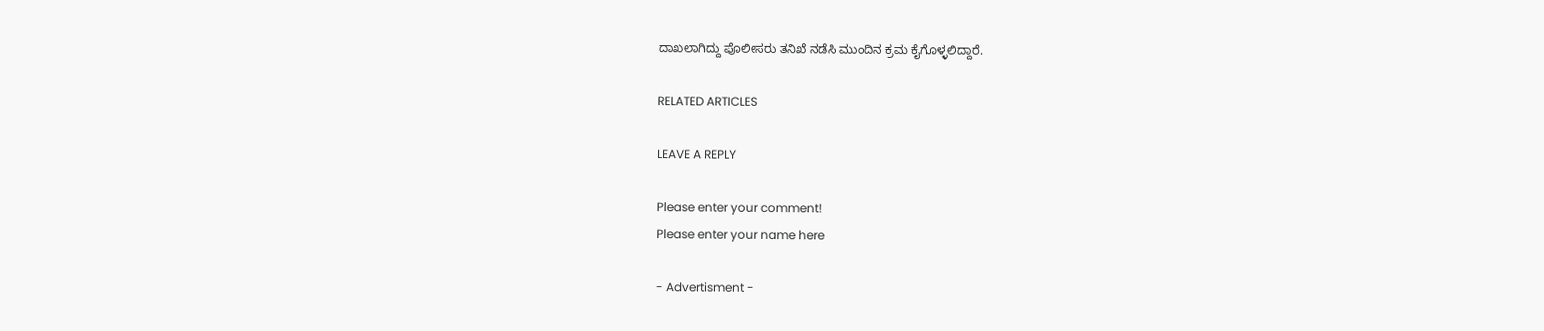ದಾಖಲಾಗಿದ್ದು ಪೊಲೀಸರು ತನಿಖೆ ನಡೆಸಿ ಮುಂದಿನ ಕ್ರಮ ಕೈಗೊಳ್ಳಲಿದ್ದಾರೆ.

RELATED ARTICLES

LEAVE A REPLY

Please enter your comment!
Please enter your name here

- Advertisment -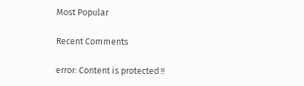Most Popular

Recent Comments

error: Content is protected !!